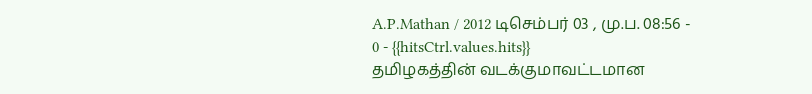A.P.Mathan / 2012 டிசெம்பர் 03 , மு.ப. 08:56 - 0 - {{hitsCtrl.values.hits}}
தமிழகத்தின் வடக்குமாவட்டமான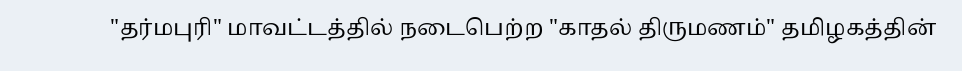"தர்மபுரி" மாவட்டத்தில் நடைபெற்ற "காதல் திருமணம்" தமிழகத்தின்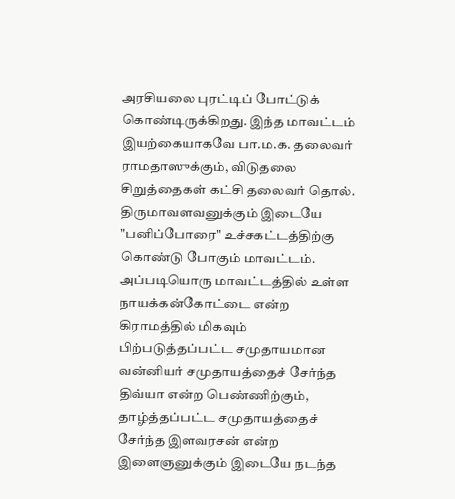அரசியலை புரட்டிப் போட்டுக் கொண்டிருக்கிறது. இந்த மாவட்டம் இயற்கையாகவே பா.ம.க. தலைவர் ராமதாஸுக்கும், விடுதலை சிறுத்தைகள் கட்சி தலைவர் தொல். திருமாவளவனுக்கும் இடையே "பனிப்போரை" உச்சகட்டத்திற்கு கொண்டு போகும் மாவட்டம். அப்படியொரு மாவட்டத்தில் உள்ள நாயக்கன்கோட்டை என்ற கிராமத்தில் மிகவும் பிற்படுத்தப்பட்ட சமுதாயமான வன்னியர் சமுதாயத்தைச் சேர்ந்த திவ்யா என்ற பெண்ணிற்கும், தாழ்த்தப்பட்ட சமுதாயத்தைச் சேர்ந்த இளவரசன் என்ற இளைஞனுக்கும் இடையே நடந்த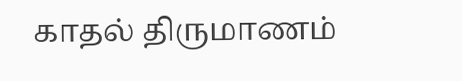காதல் திருமாணம்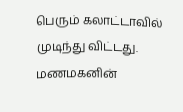பெரும் கலாட்டாவில் முடிந்து விட்டது. மணமகனின்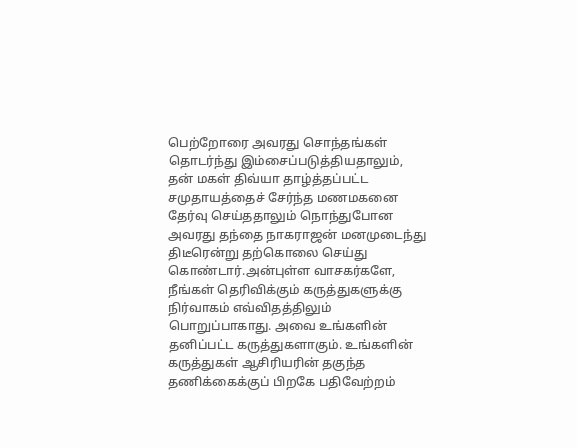பெற்றோரை அவரது சொந்தங்கள் தொடர்ந்து இம்சைப்படுத்தியதாலும், தன் மகள் திவ்யா தாழ்த்தப்பட்ட சமுதாயத்தைச் சேர்ந்த மணமகனை தேர்வு செய்ததாலும் நொந்துபோன அவரது தந்தை நாகராஜன் மனமுடைந்து திடீரென்று தற்கொலை செய்து கொண்டார்.அன்புள்ள வாசகர்களே,
நீங்கள் தெரிவிக்கும் கருத்துகளுக்கு நிர்வாகம் எவ்விதத்திலும் பொறுப்பாகாது. அவை உங்களின் தனிப்பட்ட கருத்துகளாகும். உங்களின் கருத்துகள் ஆசிரியரின் தகுந்த தணிக்கைக்குப் பிறகே பதிவேற்றம்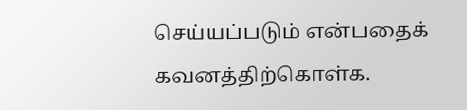செய்யப்படும் என்பதைக் கவனத்திற்கொள்க.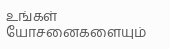உங்கள் யோசனைகளையும்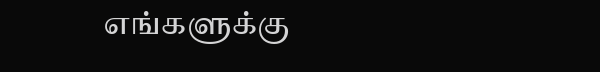எங்களுக்கு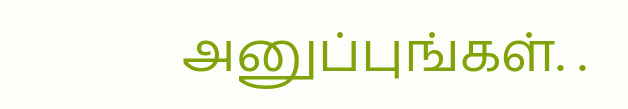அனுப்புங்கள். .